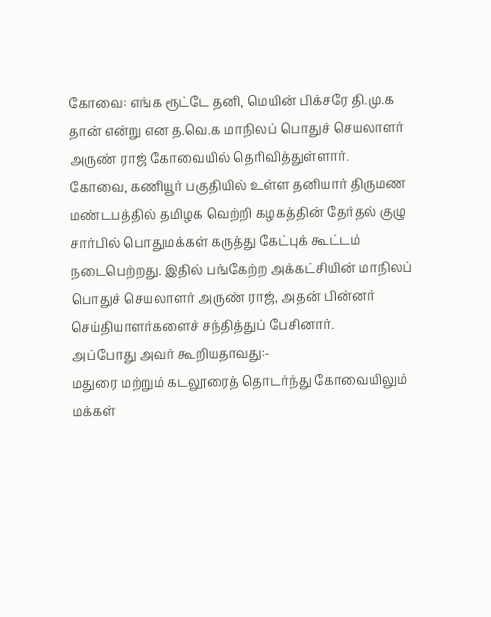கோவை: எங்க ரூட்டே தனி, மெயின் பிக்சரே தி.மு.க தான் என்று என த.வெ.க மாநிலப் பொதுச் செயலாளர் அருண் ராஜ் கோவையில் தெரிவித்துள்ளார்.
கோவை, கணியூர் பகுதியில் உள்ள தனியார் திருமண மண்டபத்தில் தமிழக வெற்றி கழகத்தின் தேர்தல் குழு சார்பில் பொதுமக்கள் கருத்து கேட்புக் கூட்டம் நடைபெற்றது. இதில் பங்கேற்ற அக்கட்சியின் மாநிலப் பொதுச் செயலாளர் அருண் ராஜ், அதன் பின்னர் செய்தியாளர்களைச் சந்தித்துப் பேசினார்.
அப்போது அவர் கூறியதாவது:-
மதுரை மற்றும் கடலூரைத் தொடர்ந்து கோவையிலும் மக்கள்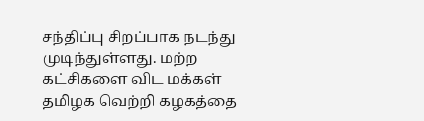சந்திப்பு சிறப்பாக நடந்து முடிந்துள்ளது. மற்ற கட்சிகளை விட மக்கள் தமிழக வெற்றி கழகத்தை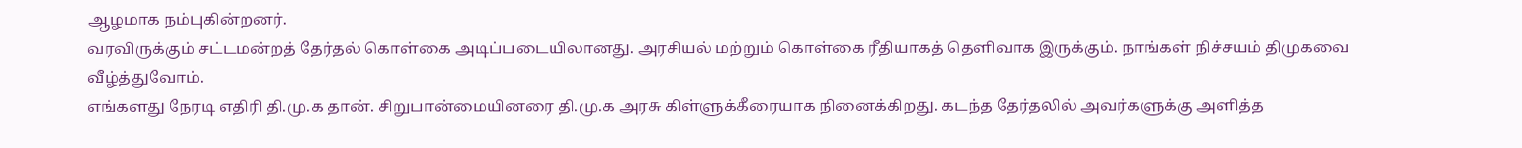ஆழமாக நம்புகின்றனர்.
வரவிருக்கும் சட்டமன்றத் தேர்தல் கொள்கை அடிப்படையிலானது. அரசியல் மற்றும் கொள்கை ரீதியாகத் தெளிவாக இருக்கும். நாங்கள் நிச்சயம் திமுகவை வீழ்த்துவோம்.
எங்களது நேரடி எதிரி தி.மு.க தான். சிறுபான்மையினரை தி.மு.க அரசு கிள்ளுக்கீரையாக நினைக்கிறது. கடந்த தேர்தலில் அவர்களுக்கு அளித்த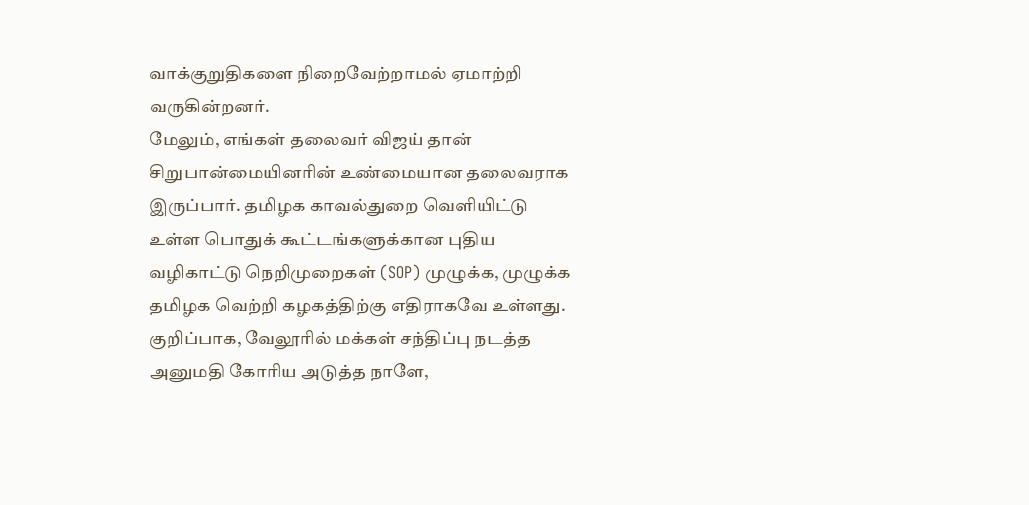வாக்குறுதிகளை நிறைவேற்றாமல் ஏமாற்றி வருகின்றனர்.
மேலும், எங்கள் தலைவர் விஜய் தான் சிறுபான்மையினரின் உண்மையான தலைவராக இருப்பார். தமிழக காவல்துறை வெளியிட்டு உள்ள பொதுக் கூட்டங்களுக்கான புதிய வழிகாட்டு நெறிமுறைகள் (SOP) முழுக்க, முழுக்க தமிழக வெற்றி கழகத்திற்கு எதிராகவே உள்ளது.
குறிப்பாக, வேலூரில் மக்கள் சந்திப்பு நடத்த அனுமதி கோரிய அடுத்த நாளே,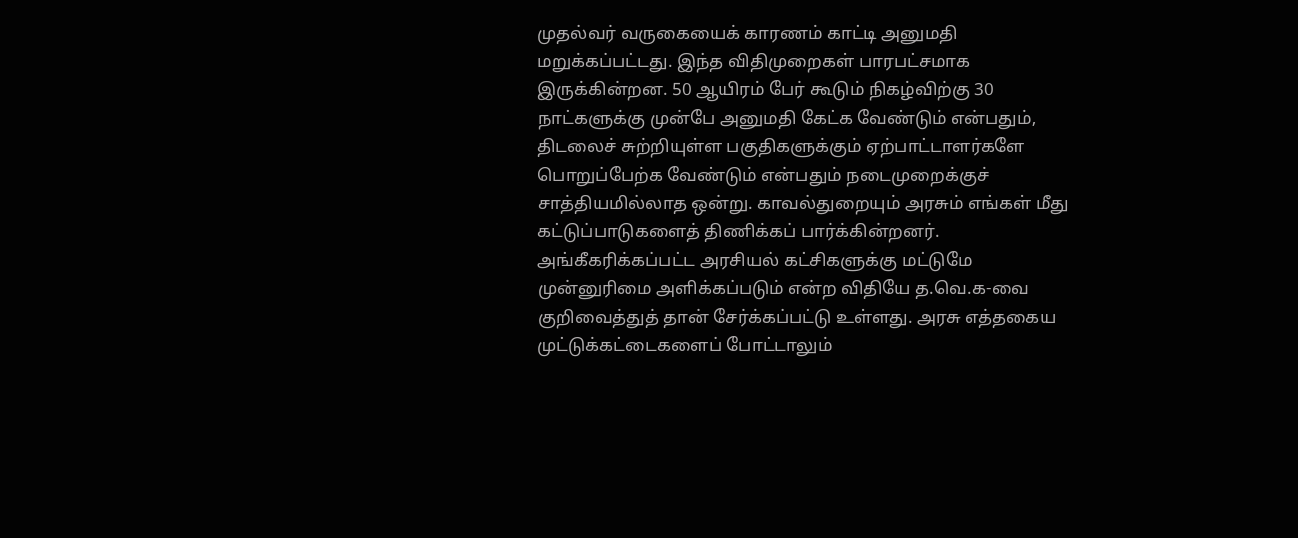முதல்வர் வருகையைக் காரணம் காட்டி அனுமதி மறுக்கப்பட்டது. இந்த விதிமுறைகள் பாரபட்சமாக இருக்கின்றன. 50 ஆயிரம் பேர் கூடும் நிகழ்விற்கு 30 நாட்களுக்கு முன்பே அனுமதி கேட்க வேண்டும் என்பதும், திடலைச் சுற்றியுள்ள பகுதிகளுக்கும் ஏற்பாட்டாளர்களே பொறுப்பேற்க வேண்டும் என்பதும் நடைமுறைக்குச் சாத்தியமில்லாத ஒன்று. காவல்துறையும் அரசும் எங்கள் மீது கட்டுப்பாடுகளைத் திணிக்கப் பார்க்கின்றனர்.
அங்கீகரிக்கப்பட்ட அரசியல் கட்சிகளுக்கு மட்டுமே முன்னுரிமை அளிக்கப்படும் என்ற விதியே த.வெ.க-வை குறிவைத்துத் தான் சேர்க்கப்பட்டு உள்ளது. அரசு எத்தகைய முட்டுக்கட்டைகளைப் போட்டாலும்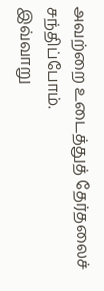அவற்றை உடைத்துத் தேர்தலைச் சந்திப்போம்.
இவ்வாறு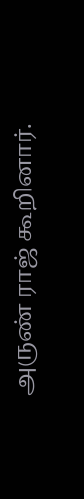அருண் ராஜ் கூறினார்.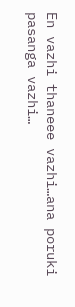En vazhi thaneee vazhi…ana poruki pasanga vazhi…